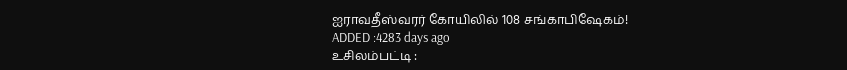ஐராவதீஸ்வரர் கோயிலில் 108 சங்காபிஷேகம்!
ADDED :4283 days ago
உசிலம்பட்டி :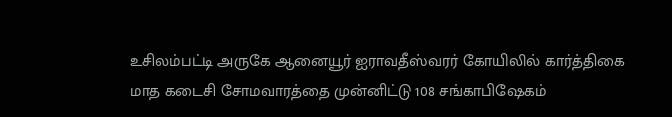உசிலம்பட்டி அருகே ஆனையூர் ஐராவதீஸ்வரர் கோயிலில் கார்த்திகை மாத கடைசி சோமவாரத்தை முன்னிட்டு 108 சங்காபிஷேகம்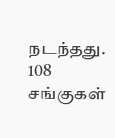நடந்தது. 108 சங்குகள்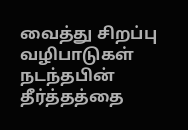வைத்து சிறப்பு வழிபாடுகள் நடந்தபின் தீர்த்தத்தை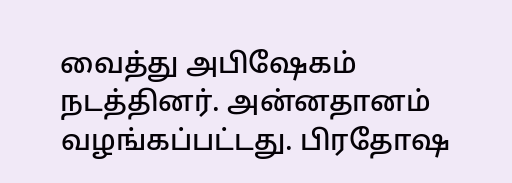வைத்து அபிஷேகம் நடத்தினர். அன்னதானம் வழங்கப்பட்டது. பிரதோஷ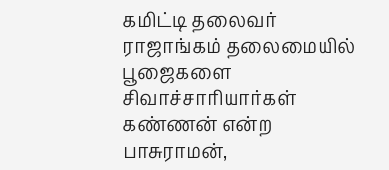கமிட்டி தலைவர் ராஜாங்கம் தலைமையில் பூஜைகளை சிவாச்சாரியார்கள் கண்ணன் என்ற பாசுராமன்,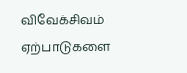விவேக்சிவம் ஏற்பாடுகளை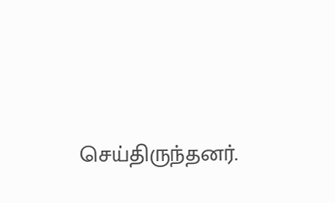செய்திருந்தனர்.